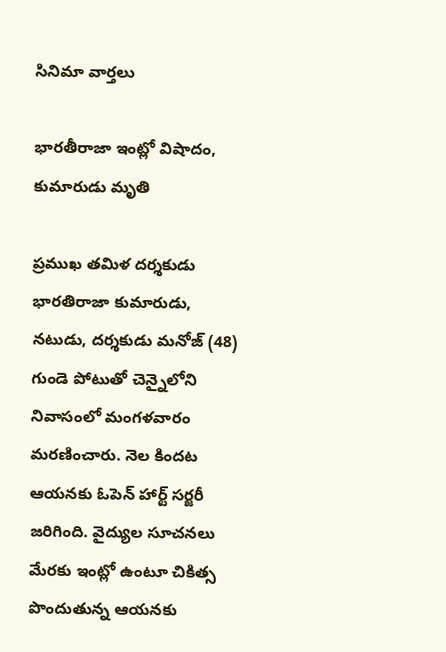సినిమా వార్తలు

భారతీరాజా ఇంట్లో విషాదం, కుమారుడు మృతి

ప్రముఖ తమిళ దర్శకుడు భారతిరాజా కుమారుడు, నటుడు, దర్శకుడు మనోజ్‌ (48) గుండె పోటుతో చెన్నైలోని నివాసంలో మంగళవారం మరణించారు. నెల కిందట ఆయనకు ఓపెన్‌ హార్ట్‌ సర్జరీ జరిగింది. వైద్యుల సూచనలు మేరకు ఇంట్లో ఉంటూ చికిత్స పొందుతున్న ఆయనకు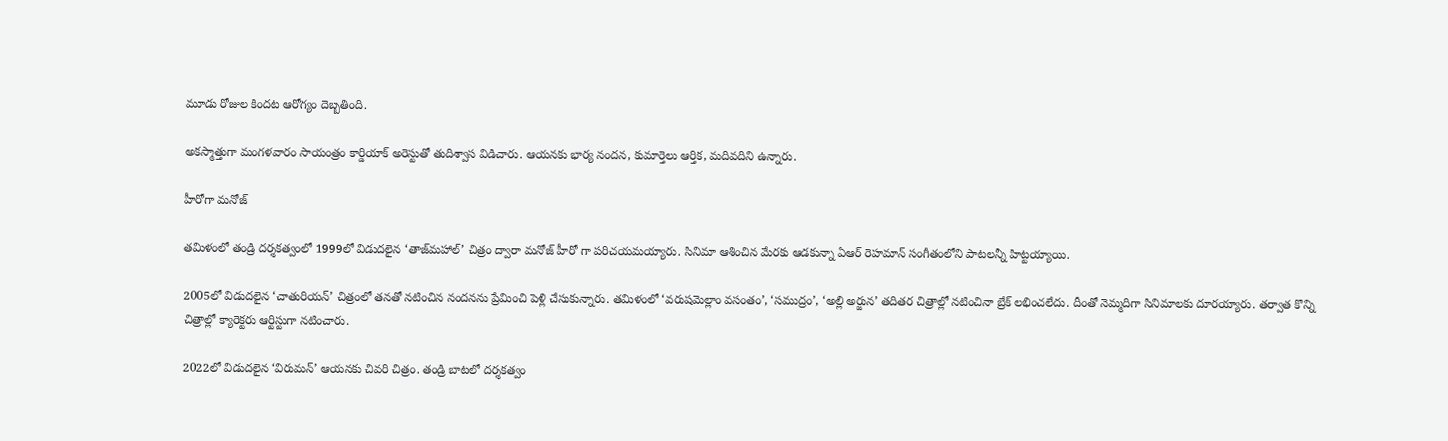మూడు రోజుల కిందట ఆరోగ్యం దెబ్బతింది.

అకస్మాత్తుగా మంగళవారం సాయంత్రం కార్డియాక్‌ అరెస్టుతో తుదిశ్వాస విడిచారు. ఆయనకు భార్య నందన, కుమార్తెలు ఆర్తిక, మదివదిని ఉన్నారు.

హీరోగా మనోజ్

తమిళంలో తండ్రి దర్శకత్వంలో 1999లో విడుదలైన ‘తాజ్‌మహాల్‌’ చిత్రం ద్వారా మనోజ్‌ హీరో గా పరిచయమయ్యారు. సినిమా ఆశించిన మేరకు ఆడకున్నా ఏఆర్‌ రెహమాన్‌ సంగీతంలోని పాటలన్నీ హిట్టయ్యాయి.

2005లో విడుదలైన ‘చాతురియన్‌’ చిత్రంలో తనతో నటించిన నందనను ప్రేమించి పెళ్లి చేసుకున్నారు. తమిళంలో ‘వరుషమెల్లాం వసంతం’, ‘సముద్రం’, ‘అల్లి అర్జున’ తదితర చిత్రాల్లో నటించినా బ్రేక్‌ లభించలేదు. దీంతో నెమ్మదిగా సినిమాలకు దూరయ్యారు. తర్వాత కొన్ని చిత్రాల్లో క్యారెక్టరు ఆర్టిస్టుగా నటించారు.

2022లో విడుదలైన ‘విరుమన్‌’ ఆయనకు చివరి చిత్రం. తండ్రి బాటలో దర్శకత్వం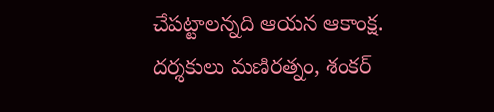చేపట్టాలన్నది ఆయన ఆకాంక్ష. దర్శకులు మణిరత్నం, శంకర్‌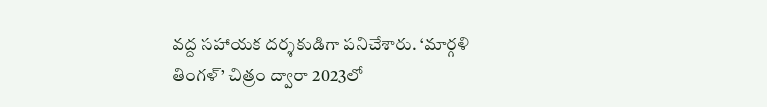వద్ద సహాయక దర్శకుడిగా పనిచేశారు. ‘మార్గళి తింగళ్‌’ చిత్రం ద్వారా 2023లో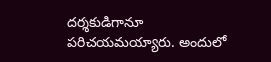దర్శకుడిగానూ పరిచయమయ్యారు. అందులో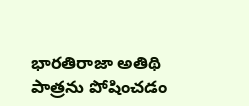భారతిరాజా అతిథి పాత్రను పోషించడం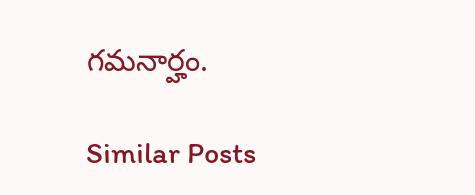గమనార్హం.

Similar Posts